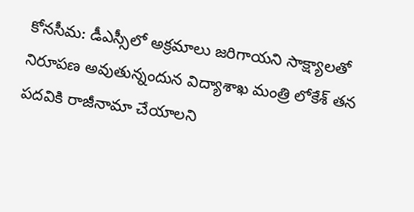కోనసీమ: డీఎస్సీలో అక్రమాలు జరిగాయని సాక్ష్యాలతో నిరూపణ అవుతున్నందున విద్యాశాఖ మంత్రి లోకేశ్ తన పదవికి రాజీనామా చేయాలని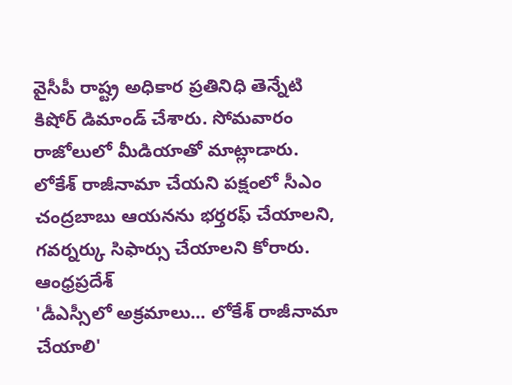వైసీపీ రాష్ట్ర అధికార ప్రతినిధి తెన్నేటి కిషోర్ డిమాండ్ చేశారు. సోమవారం రాజోలులో మీడియాతో మాట్లాడారు. లోకేశ్ రాజీనామా చేయని పక్షంలో సీఎం చంద్రబాబు ఆయనను భర్తరఫ్ చేయాలని, గవర్నర్కు సిఫార్సు చేయాలని కోరారు.
ఆంధ్రప్రదేశ్
'డీఎస్సీలో అక్రమాలు... లోకేశ్ రాజీనామా చేయాలి'